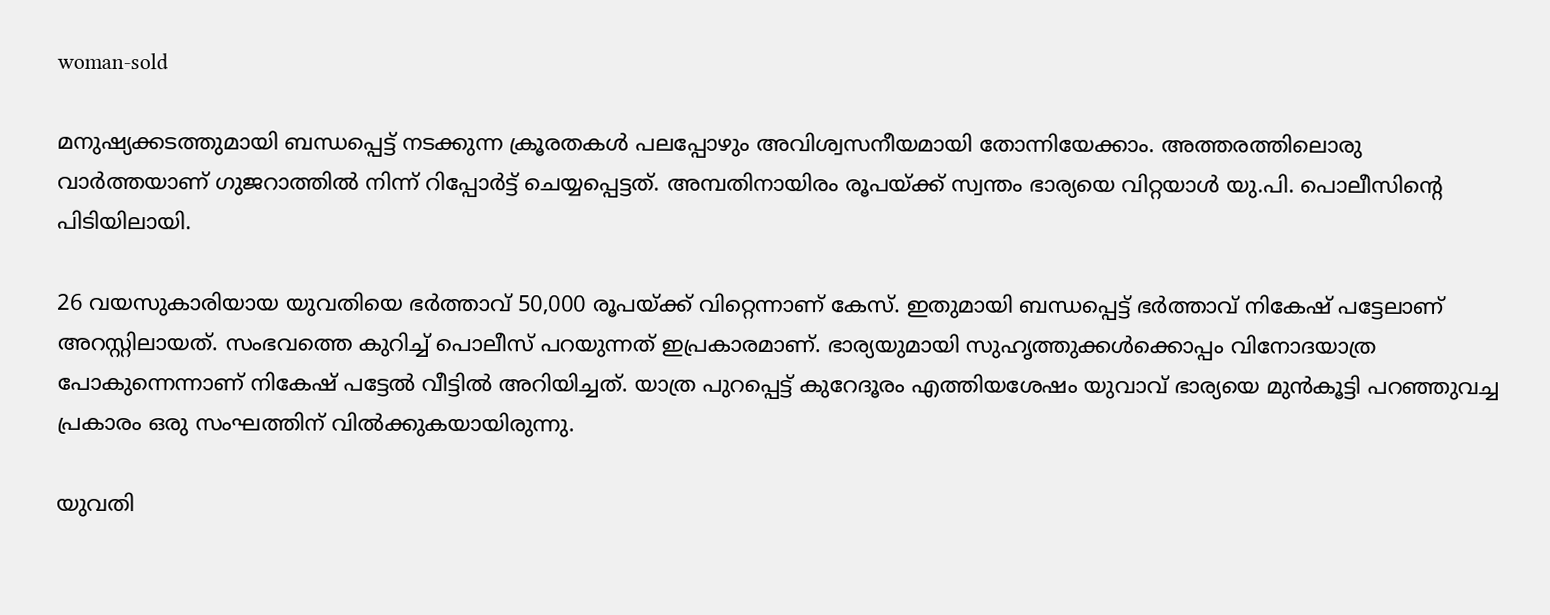woman-sold

മനുഷ്യക്കടത്തുമായി ബന്ധപ്പെട്ട് നടക്കുന്ന ക്രൂരതകള്‍ പലപ്പോഴും അവിശ്വസനീയമായി തോന്നിയേക്കാം. അത്തരത്തിലൊരു വാര്‍ത്തയാണ് ഗുജറാത്തില്‍ നിന്ന് റിപ്പോര്‍ട്ട് ചെയ്യപ്പെട്ടത്. അമ്പതിനായിരം രൂപയ്ക്ക് സ്വന്തം ഭാര്യയെ വിറ്റയാള്‍ യു.പി. പൊലീസിന്‍റെ പിടിയിലായി.

26 വയസുകാരിയായ യുവതിയെ ഭര്‍ത്താവ് 50,000 രൂപയ്ക്ക് വിറ്റെന്നാണ് കേസ്. ഇതുമായി ബന്ധപ്പെട്ട് ഭര്‍ത്താവ് നികേഷ് പട്ടേലാണ് അറസ്റ്റിലായത്. സംഭവത്തെ കുറിച്ച് പൊലീസ് പറയുന്നത് ഇപ്രകാരമാണ്. ഭാര്യയുമായി സുഹൃത്തുക്കള്‍ക്കൊപ്പം വിനോദയാത്ര പോകുന്നെന്നാണ് നികേഷ് പട്ടേല്‍ വീട്ടില്‍ അറിയിച്ചത്. യാത്ര പുറപ്പെട്ട് കുറേദൂരം എത്തിയശേഷം യുവാവ് ഭാര്യയെ മുന്‍കൂട്ടി പറഞ്ഞുവച്ച പ്രകാരം ഒരു സംഘത്തിന് വില്‍ക്കുകയായിരുന്നു.

യുവതി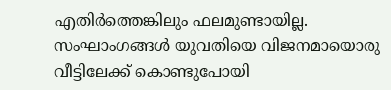എതിര്‍ത്തെങ്കിലും ഫലമുണ്ടായില്ല. സംഘാംഗങ്ങള്‍ യുവതിയെ വിജനമായൊരു വീട്ടിലേക്ക് കൊണ്ടുപോയി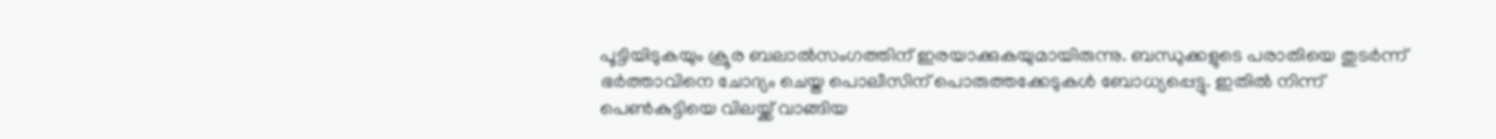പൂട്ടിയിടുകയും ക്രൂര ബലാല്‍സംഗത്തിന് ഇരയാക്കുകയുമായിരുന്നു. ബന്ധുക്കളുടെ പരാതിയെ തുടര്‍ന്ന് ഭര്‍ത്താവിനെ ചോദ്യം ചെയ്ത പൊലീസിന് പൊരുത്തക്കേടുകള്‍ ബോധ്യപ്പെട്ടു. ഇതില്‍ നിന്ന് പെണ്‍കുട്ടിയെ വിലയ്ക്ക് വാങ്ങിയ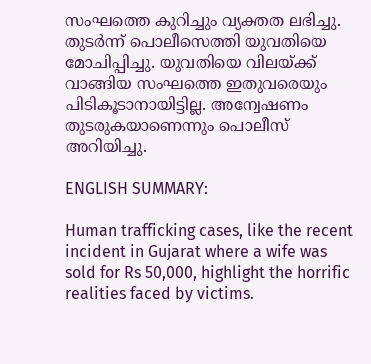സംഘത്തെ കുറിച്ചും വ്യക്തത ലഭിച്ചു. തുടര്‍ന്ന് പൊലീസെത്തി യുവതിയെ മോചിപ്പിച്ചു. യുവതിയെ വിലയ്ക്ക് വാങ്ങിയ സംഘത്തെ ഇതുവരെയും പിടികൂടാനായിട്ടില്ല. അന്വേഷണം തുടരുകയാണെന്നും പൊലീസ് അറിയിച്ചു.

ENGLISH SUMMARY:

Human trafficking cases, like the recent incident in Gujarat where a wife was sold for Rs 50,000, highlight the horrific realities faced by victims.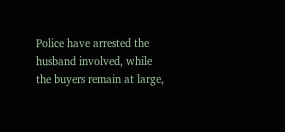Police have arrested the husband involved, while the buyers remain at large,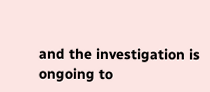and the investigation is ongoing to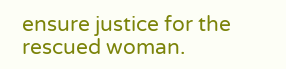ensure justice for the rescued woman.